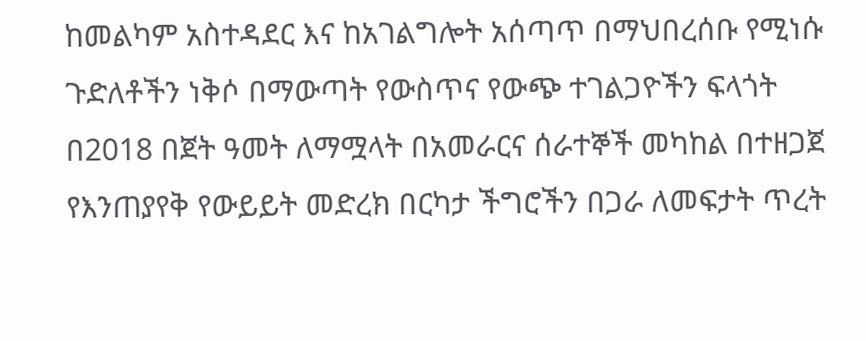ከመልካም አስተዳደር እና ከአገልግሎት አሰጣጥ በማህበረሰቡ የሚነሱ ጉድለቶችን ነቅሶ በማውጣት የውስጥና የውጭ ተገልጋዮችን ፍላጎት በ2018 በጀት ዓመት ለማሟላት በአመራርና ሰራተኞች መካከል በተዘጋጀ የእንጠያየቅ የውይይት መድረክ በርካታ ችግሮችን በጋራ ለመፍታት ጥረት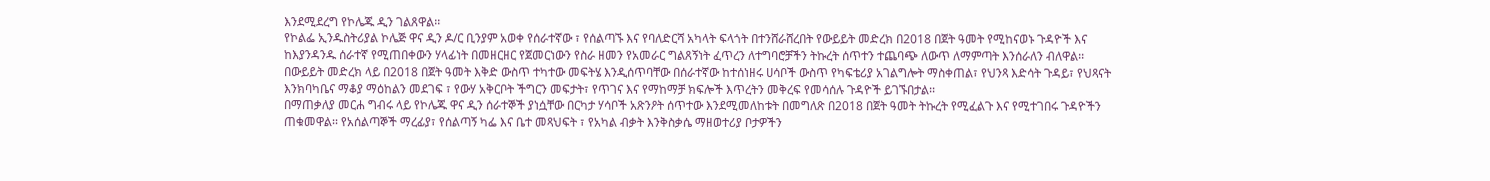እንደሚደረግ የኮሌጁ ዲን ገልጸዋል፡፡
የኮልፌ ኢንዱስትሪያል ኮሌጅ ዋና ዲን ዶ/ር ቢንያም አወቀ የሰራተኛው ፣ የሰልጣኙ እና የባለድርሻ አካላት ፍላጎት በተንሸራሸረበት የውይይት መድረክ በ2018 በጀት ዓመት የሚከናወኑ ጉዳዮች እና ከእያንዳንዱ ሰራተኛ የሚጠበቀውን ሃላፊነት በመዘርዘር የጀመርነውን የስራ ዘመን የአመራር ግልጸኝነት ፈጥረን ለተግባሮቻችን ትኩረት ሰጥተን ተጨባጭ ለውጥ ለማምጣት እንሰራለን ብለዋል፡፡
በውይይት መድረክ ላይ በ2018 በጀት ዓመት እቅድ ውስጥ ተካተው መፍትሄ እንዲሰጥባቸው በሰራተኛው ከተሰነዘሩ ሀሳቦች ውስጥ የካፍቴሪያ አገልግሎት ማስቀጠል፣ የህንጻ እድሳት ጉዳይ፣ የህጻናት እንክባካቤና ማቆያ ማዕከልን መደገፍ ፣ የውሃ አቅርቦት ችግርን መፍታት፣ የጥገና እና የማከማቻ ክፍሎች እጥረትን መቅረፍ የመሳሰሉ ጉዳዮች ይገኙበታል፡፡
በማጠቃለያ መርሐ ግብሩ ላይ የኮሌጁ ዋና ዲን ሰራተኞች ያነሷቸው በርካታ ሃሳቦች አጽንዖት ሰጥተው እንደሚመለከቱት በመግለጽ በ2018 በጀት ዓመት ትኩረት የሚፈልጉ እና የሚተገበሩ ጉዳዮችን ጠቁመዋል፡፡ የአሰልጣኞች ማረፊያ፣ የሰልጣኝ ካፌ እና ቤተ መጻህፍት ፣ የአካል ብቃት እንቅስቃሴ ማዘወተሪያ ቦታዎችን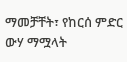ማመቻቸት፣ የከርሰ ምድር ውሃ ማሟላት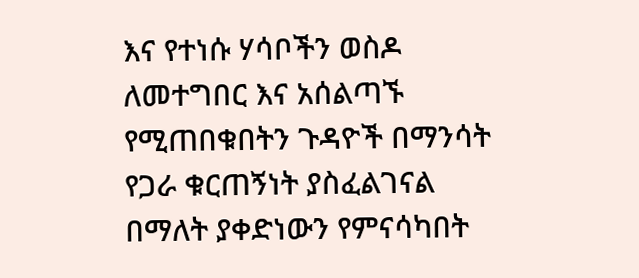እና የተነሱ ሃሳቦችን ወስዶ ለመተግበር እና አሰልጣኙ የሚጠበቁበትን ጉዳዮች በማንሳት የጋራ ቁርጠኝነት ያስፈልገናል በማለት ያቀድነውን የምናሳካበት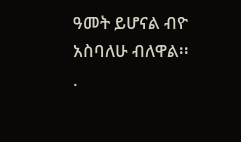ዓመት ይሆናል ብዮ አስባለሁ ብለዋል፡፡
.